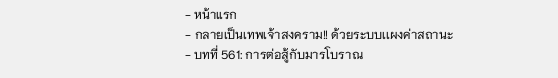- หน้าแรก
- กลายเป็นเทพเจ้าสงคราม!! ด้วยระบบเเผงค่าสถานะ
- บทที่ 561: การต่อสู้กับมารโบราณ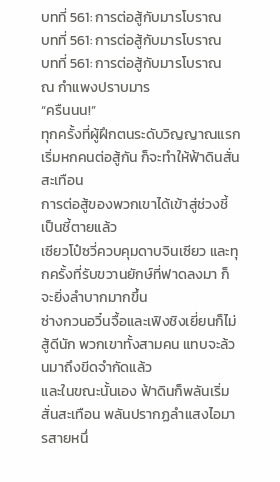บทที่ 561: การต่อสู้กับมารโบราณ
บทที่ 561: การต่อสู้กับมารโบราณ
บทที่ 561: การต่อสู้กับมารโบราณ
ณ กำแพงปราบมาร
“ครืนนน!”
ทุกครั้งที่ผู้ฝึกตนระดับวิญญาณแรกเริ่มหกคนต่อสู้กัน ก็จะทำให้ฟ้าดินสั่นสะเทือน
การต่อสู้ของพวกเขาได้เข้าสู่ช่วงชี้เป็นชี้ตายแล้ว
เซียวโป๋ซวี่ควบคุมดาบจินเซียว และทุกครั้งที่รับขวานยักษ์ที่ฟาดลงมา ก็จะยิ่งลำบากมากขึ้น
ซ่างกวนอวิ๋นจื้อและเฟิงชิงเยี่ยนก็ไม่สู้ดีนัก พวกเขาทั้งสามคน แทบจะล้วนมาถึงขีดจำกัดแล้ว
และในขณะนั้นเอง ฟ้าดินก็พลันเริ่มสั่นสะเทือน พลันปรากฏลำแสงไอมารสายหนึ่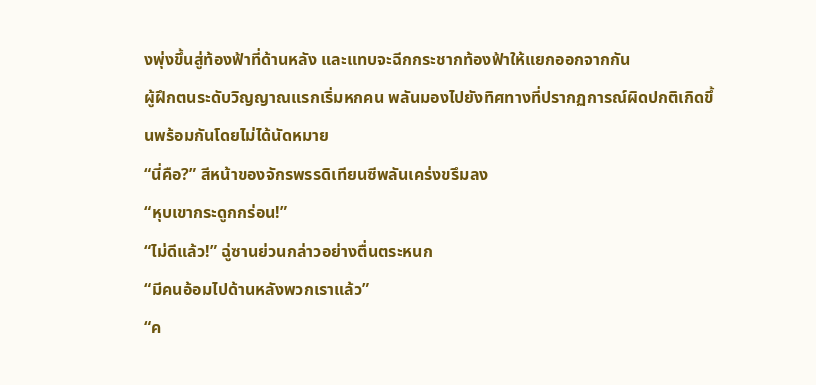งพุ่งขึ้นสู่ท้องฟ้าที่ด้านหลัง และแทบจะฉีกกระชากท้องฟ้าให้แยกออกจากกัน
ผู้ฝึกตนระดับวิญญาณแรกเริ่มหกคน พลันมองไปยังทิศทางที่ปรากฏการณ์ผิดปกติเกิดขึ้นพร้อมกันโดยไม่ได้นัดหมาย
“นี่คือ?” สีหน้าของจักรพรรดิเทียนซีพลันเคร่งขรึมลง
“หุบเขากระดูกกร่อน!”
“ไม่ดีแล้ว!” ฉู่ซานย่วนกล่าวอย่างตื่นตระหนก
“มีคนอ้อมไปด้านหลังพวกเราแล้ว”
“ค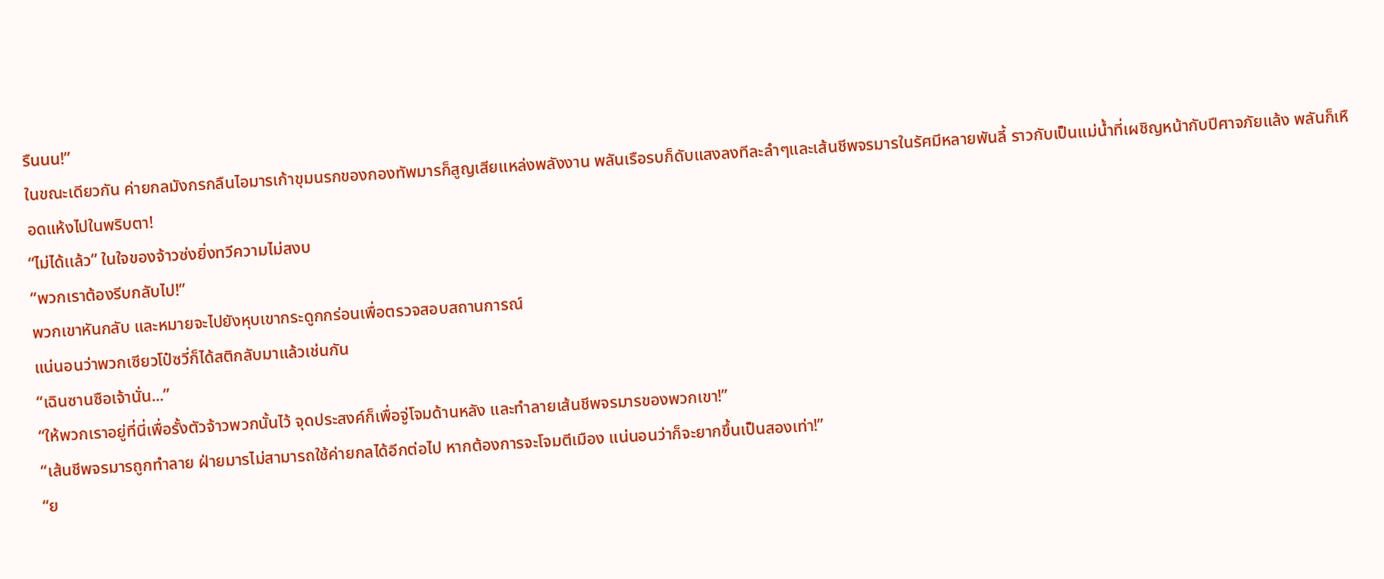รืนนน!”
ในขณะเดียวกัน ค่ายกลมังกรกลืนไอมารเก้าขุมนรกของกองทัพมารก็สูญเสียแหล่งพลังงาน พลันเรือรบก็ดับแสงลงทีละลำๆและเส้นชีพจรมารในรัศมีหลายพันลี้ ราวกับเป็นแม่น้ำที่เผชิญหน้ากับปีศาจภัยแล้ง พลันก็เหือดแห้งไปในพริบตา!
“ไม่ได้เเล้ว” ในใจของจ้าวซ่งยิ่งทวีความไม่สงบ
“พวกเราต้องรีบกลับไป!”
พวกเขาหันกลับ และหมายจะไปยังหุบเขากระดูกกร่อนเพื่อตรวจสอบสถานการณ์
แน่นอนว่าพวกเซียวโป๋ซวี่ก็ได้สติกลับมาแล้วเช่นกัน
“เฉินซานซือเจ้านั่น...”
“ให้พวกเราอยู่ที่นี่เพื่อรั้งตัวจ้าวพวกนั้นไว้ จุดประสงค์ก็เพื่อจู่โจมด้านหลัง และทำลายเส้นชีพจรมารของพวกเขา!”
“เส้นชีพจรมารถูกทำลาย ฝ่ายมารไม่สามารถใช้ค่ายกลได้อีกต่อไป หากต้องการจะโจมตีเมือง แน่นอนว่าก็จะยากขึ้นเป็นสองเท่า!”
“ย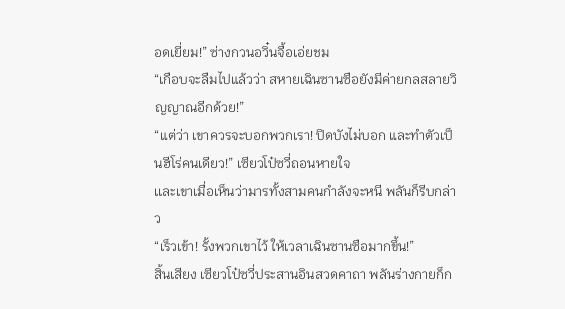อดเยี่ยม!” ซ่างกวนอวิ๋นจื้อเอ่ยชม
“เกือบจะลืมไปแล้วว่า สหายเฉินซานซือยังมีค่ายกลสลายวิญญาณอีกด้วย!”
“แต่ว่า เขาควรจะบอกพวกเรา! ปิดบังไม่บอก และทำตัวเป็นฮีโร่คนเดียว!” เซียวโป๋ซวี่ถอนหายใจ
เเละเขาเมื่อเห็นว่ามารทั้งสามคนกำลังจะหนี พลันก็รีบกล่าว
“เร็วเข้า! รั้งพวกเขาไว้ ให้เวลาเฉินซานซือมากขึ้น!”
สิ้นเสียง เซียวโป๋ซวี่ประสานอินสวดคาถา พลันร่างกายก็ก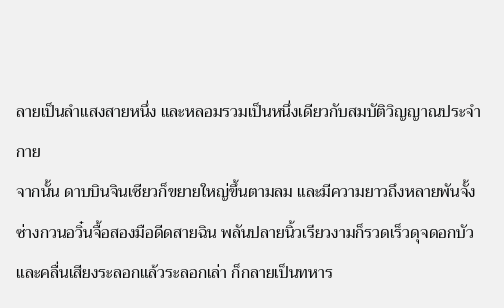ลายเป็นลำแสงสายหนึ่ง และหลอมรวมเป็นหนึ่งเดียวกับสมบัติวิญญาณประจำกาย
จากนั้น ดาบบินจินเซียวก็ขยายใหญ่ขึ้นตามลม และมีความยาวถึงหลายพันจั้ง
ซ่างกวนอวิ๋นจื้อสองมือดีดสายฉิน พลันปลายนิ้วเรียวงามก็รวดเร็วดุจดอกบัว และคลื่นเสียงระลอกแล้วระลอกเล่า ก็กลายเป็นทหาร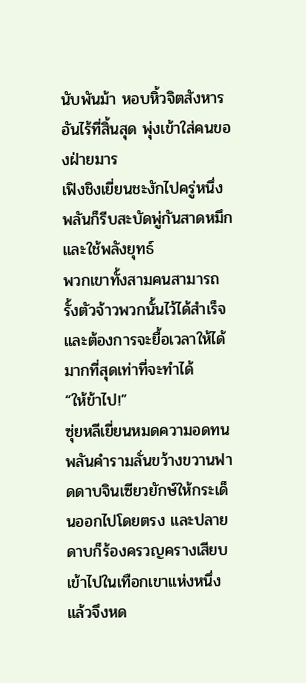นับพันม้า หอบหิ้วจิตสังหารอันไร้ที่สิ้นสุด พุ่งเข้าใส่คนของฝ่ายมาร
เฟิงชิงเยี่ยนชะงักไปครู่หนึ่ง พลันก็รีบสะบัดพู่กันสาดหมึก และใช้พลังยุทธ์
พวกเขาทั้งสามคนสามารถรั้งตัวจ้าวพวกนั้นไว้ได้สำเร็จ และต้องการจะยื้อเวลาให้ได้มากที่สุดเท่าที่จะทำได้
“ให้ข้าไป!”
ซุ่ยหลีเยี่ยนหมดความอดทน พลันคำรามลั่นขว้างขวานฟาดดาบจินเซียวยักษ์ให้กระเด็นออกไปโดยตรง และปลายดาบก็ร้องครวญครางเสียบเข้าไปในเทือกเขาแห่งหนึ่ง แล้วจึงหด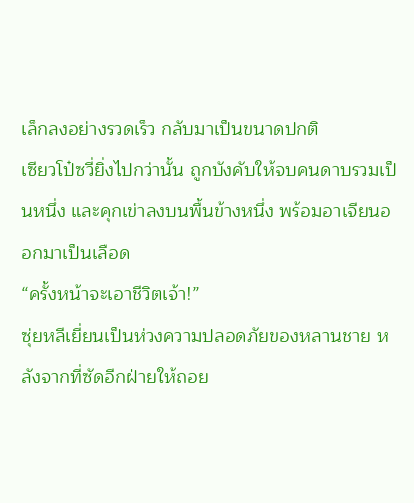เล็กลงอย่างรวดเร็ว กลับมาเป็นขนาดปกติ
เซียวโป๋ซวี่ยิ่งไปกว่านั้น ถูกบังคับให้จบคนดาบรวมเป็นหนึ่ง และคุกเข่าลงบนพื้นข้างหนึ่ง พร้อมอาเจียนออกมาเป็นเลือด
“ครั้งหน้าจะเอาชีวิตเจ้า!”
ซุ่ยหลีเยี่ยนเป็นห่วงความปลอดภัยของหลานชาย หลังจากที่ซัดอีกฝ่ายให้ถอย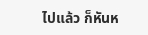ไปแล้ว ก็หันห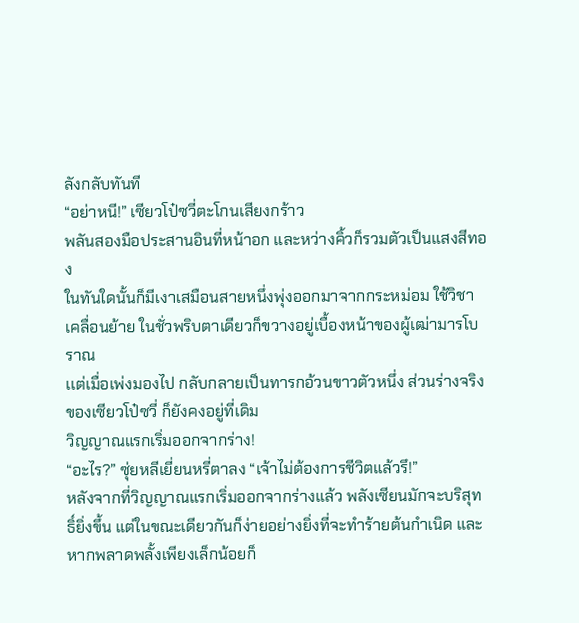ลังกลับทันที
“อย่าหนี!” เซียวโป๋ซวี่ตะโกนเสียงกร้าว
พลันสองมือประสานอินที่หน้าอก และหว่างคิ้วก็รวมตัวเป็นแสงสีทอง
ในทันใดนั้นก็มีเงาเสมือนสายหนึ่งพุ่งออกมาจากกระหม่อม ใช้วิชาเคลื่อนย้าย ในชั่วพริบตาเดียวก็ขวางอยู่เบื้องหน้าของผู้เฒ่ามารโบราณ
เเต่เมื่อเพ่งมองไป กลับกลายเป็นทารกอ้วนขาวตัวหนึ่ง ส่วนร่างจริงของเซียวโป๋ซวี่ ก็ยังคงอยู่ที่เดิม
วิญญาณแรกเริ่มออกจากร่าง!
“อะไร?” ซุ่ยหลีเยี่ยนหรี่ตาลง “เจ้าไม่ต้องการชีวิตแล้วรึ!”
หลังจากที่วิญญาณแรกเริ่มออกจากร่างแล้ว พลังเซียนมักจะบริสุทธิ์ยิ่งขึ้น แต่ในขณะเดียวกันก็ง่ายอย่างยิ่งที่จะทำร้ายต้นกำเนิด และหากพลาดพลั้งเพียงเล็กน้อยก็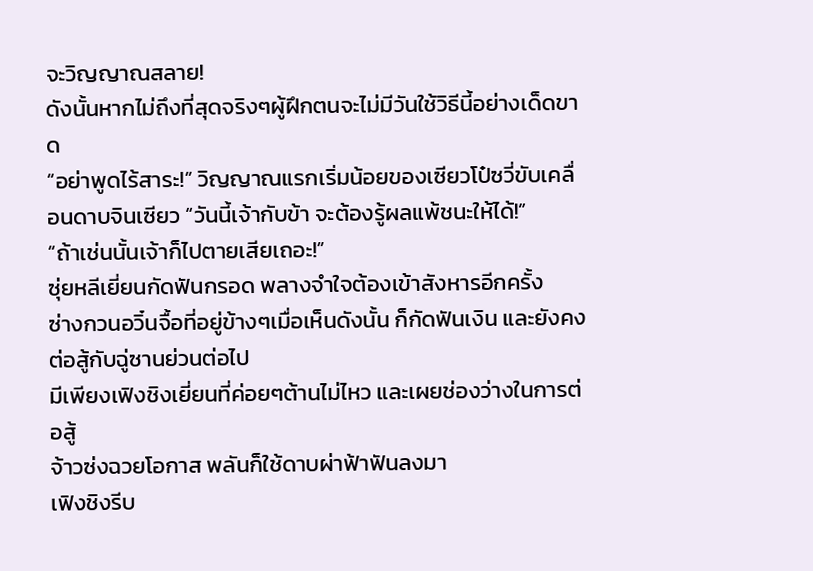จะวิญญาณสลาย!
ดังนั้นหากไม่ถึงที่สุดจริงๆผู้ฝึกตนจะไม่มีวันใช้วิธีนี้อย่างเด็ดขาด
“อย่าพูดไร้สาระ!” วิญญาณแรกเริ่มน้อยของเซียวโป๋ซวี่ขับเคลื่อนดาบจินเซียว “วันนี้เจ้ากับข้า จะต้องรู้ผลแพ้ชนะให้ได้!”
“ถ้าเช่นนั้นเจ้าก็ไปตายเสียเถอะ!”
ซุ่ยหลีเยี่ยนกัดฟันกรอด พลางจำใจต้องเข้าสังหารอีกครั้ง
ซ่างกวนอวิ๋นจื้อที่อยู่ข้างๆเมื่อเห็นดังนั้น ก็กัดฟันเงิน และยังคงต่อสู้กับฉู่ซานย่วนต่อไป
มีเพียงเฟิงชิงเยี่ยนที่ค่อยๆต้านไม่ไหว และเผยช่องว่างในการต่อสู้
จ้าวซ่งฉวยโอกาส พลันก็ใช้ดาบผ่าฟ้าฟันลงมา
เฟิงชิงรีบ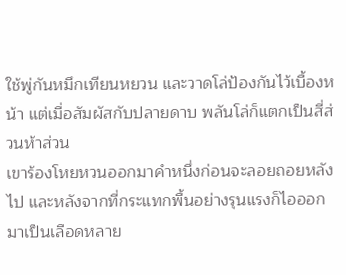ใช้พู่กันหมึกเทียนหยวน และวาดโล่ป้องกันไว้เบื้องหน้า แต่เมื่อสัมผัสกับปลายดาบ พลันโล่ก็แตกเป็นสี่ส่วนห้าส่วน
เขาร้องโหยหวนออกมาคำหนึ่งก่อนจะลอยถอยหลังไป และหลังจากที่กระแทกพื้นอย่างรุนแรงก็ไอออกมาเป็นเลือดหลาย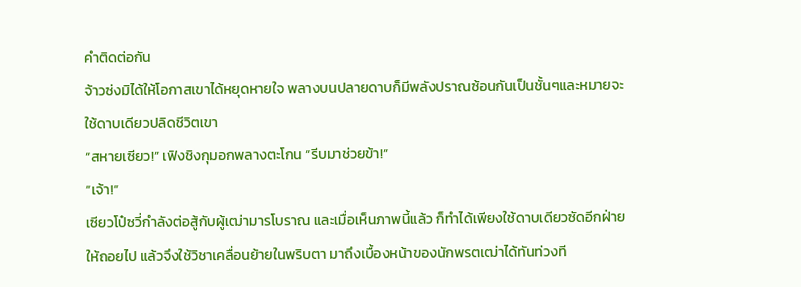คำติดต่อกัน
จ้าวซ่งมิได้ให้โอกาสเขาได้หยุดหายใจ พลางบนปลายดาบก็มีพลังปราณซ้อนกันเป็นชั้นๆและหมายจะใช้ดาบเดียวปลิดชีวิตเขา
“สหายเซียว!” เฟิงชิงกุมอกพลางตะโกน “รีบมาช่วยข้า!”
“เจ้า!”
เซียวโป๋ซวี่กำลังต่อสู้กับผู้เฒ่ามารโบราณ และเมื่อเห็นภาพนี้แล้ว ก็ทำได้เพียงใช้ดาบเดียวซัดอีกฝ่ายให้ถอยไป แล้วจึงใช้วิชาเคลื่อนย้ายในพริบตา มาถึงเบื้องหน้าของนักพรตเฒ่าได้ทันท่วงที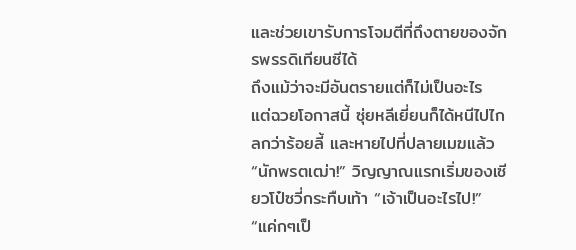และช่วยเขารับการโจมตีที่ถึงตายของจักรพรรดิเทียนซีได้
ถึงแม้ว่าจะมีอันตรายแต่ก็ไม่เป็นอะไร แต่ฉวยโอกาสนี้ ซุ่ยหลีเยี่ยนก็ได้หนีไปไกลกว่าร้อยลี้ และหายไปที่ปลายเมฆแล้ว
“นักพรตเฒ่า!” วิญญาณแรกเริ่มของเซียวโป๋ซวี่กระทืบเท้า “เจ้าเป็นอะไรไป!”
“แค่กๆเป็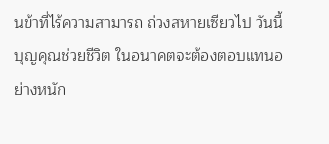นข้าที่ไร้ความสามารถ ถ่วงสหายเซียวไป วันนี้บุญคุณช่วยชีวิต ในอนาคตจะต้องตอบแทนอย่างหนัก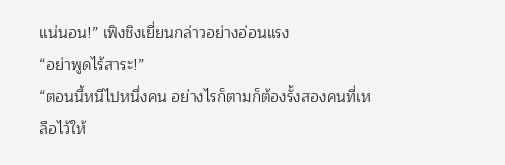แน่นอน!” เฟิงชิงเยี่ยนกล่าวอย่างอ่อนแรง
“อย่าพูดไร้สาระ!”
“ตอนนี้หนีไปหนึ่งคน อย่างไรก็ตามก็ต้องรั้งสองคนที่เหลือไว้ให้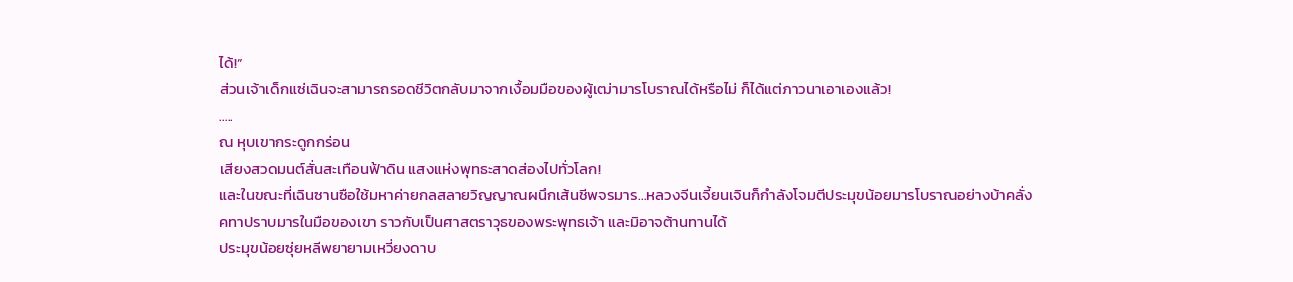ได้!”
ส่วนเจ้าเด็กแซ่เฉินจะสามารถรอดชีวิตกลับมาจากเงื้อมมือของผู้เฒ่ามารโบราณได้หรือไม่ ก็ได้แต่ภาวนาเอาเองแล้ว!
…..
ณ หุบเขากระดูกกร่อน
เสียงสวดมนต์สั่นสะเทือนฟ้าดิน แสงแห่งพุทธะสาดส่องไปทั่วโลก!
และในขณะที่เฉินซานซือใช้มหาค่ายกลสลายวิญญาณผนึกเส้นชีพจรมาร…หลวงจีนเจี้ยนเจินก็กำลังโจมตีประมุขน้อยมารโบราณอย่างบ้าคลั่ง
คทาปราบมารในมือของเขา ราวกับเป็นศาสตราวุธของพระพุทธเจ้า และมิอาจต้านทานได้
ประมุขน้อยซุ่ยหลีพยายามเหวี่ยงดาบ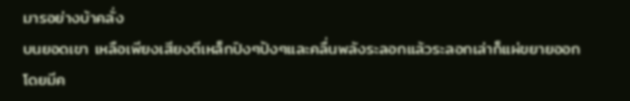มารอย่างบ้าคลั่ง
บนยอดเขา เหลือเพียงเสียงตีเหล็กปิงๆปังๆและคลื่นพลังระลอกแล้วระลอกเล่าก็แผ่ขยายออกโดยมีค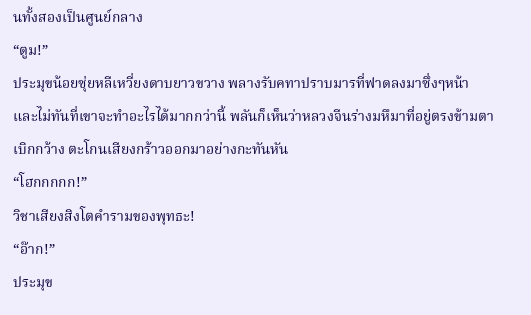นทั้งสองเป็นศูนย์กลาง
“ตูม!”
ประมุขน้อยซุ่ยหลีเหวี่ยงดาบยาวขวาง พลางรับคทาปราบมารที่ฟาดลงมาซึ่งๆหน้า
และไม่ทันที่เขาจะทำอะไรได้มากกว่านี้ พลันก็เห็นว่าหลวงจีนร่างมหึมาที่อยู่ตรงข้ามตาเบิกกว้าง ตะโกนเสียงกร้าวออกมาอย่างกะทันหัน
“โฮกกกกก!”
วิชาเสียงสิงโตคำรามของพุทธะ!
“อ๊าก!”
ประมุข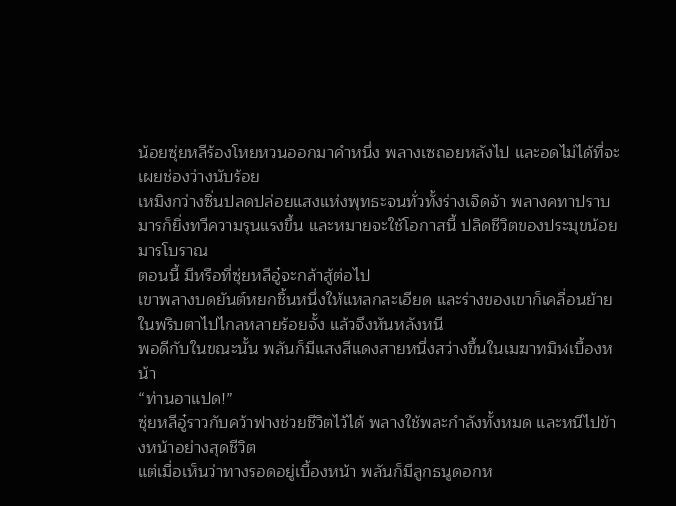น้อยซุ่ยหลีร้องโหยหวนออกมาคำหนึ่ง พลางเซถอยหลังไป และอดไม่ได้ที่จะเผยช่องว่างนับร้อย
เหมิงกว่างซิ่นปลดปล่อยแสงแห่งพุทธะจนทั่วทั้งร่างเจิดจ้า พลางคทาปราบมารก็ยิ่งทวีความรุนแรงขึ้น และหมายจะใช้โอกาสนี้ ปลิดชีวิตของประมุขน้อยมารโบราณ
ตอนนี้ มีหรือที่ซุ่ยหลีอู๋จะกล้าสู้ต่อไป
เขาพลางบดยันต์หยกชิ้นหนึ่งให้แหลกละเอียด และร่างของเขาก็เคลื่อนย้ายในพริบตาไปไกลหลายร้อยจั้ง แล้วจึงหันหลังหนี
พอดีกับในขณะนั้น พลันก็มีแสงสีแดงสายหนึ่งสว่างขึ้นในเมฆาทมิฬเบื้องหน้า
“ท่านอาแปด!”
ซุ่ยหลีอู๋ราวกับคว้าฟางช่วยชีวิตไว้ได้ พลางใช้พละกำลังทั้งหมด และหนีไปข้างหน้าอย่างสุดชีวิต
แต่เมื่อเห็นว่าทางรอดอยู่เบื้องหน้า พลันก็มีลูกธนูดอกห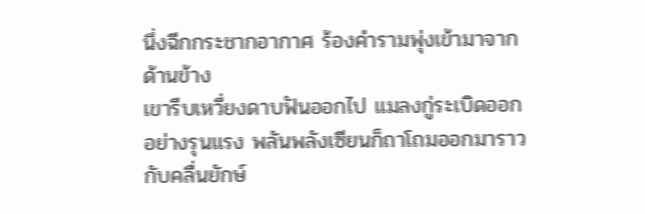นึ่งฉีกกระชากอากาศ ร้องคำรามพุ่งเข้ามาจากด้านข้าง
เขารีบเหวี่ยงดาบฟันออกไป แมลงกู่ระเบิดออกอย่างรุนแรง พลันพลังเซียนก็ถาโถมออกมาราวกับคลื่นยักษ์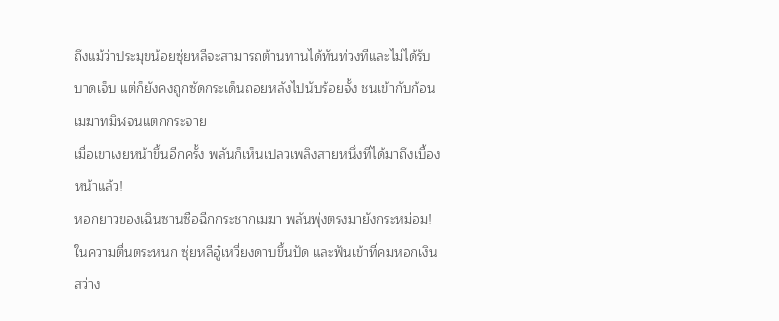ถึงแม้ว่าประมุขน้อยซุ่ยหลีจะสามารถต้านทานได้ทันท่วงทีและไม่ได้รับบาดเจ็บ แต่ก็ยังคงถูกซัดกระเด็นถอยหลังไปนับร้อยจั้ง ชนเข้ากับก้อนเมฆาทมิฬจนแตกกระจาย
เมื่อเขาเงยหน้าขึ้นอีกครั้ง พลันก็เห็นเปลวเพลิงสายหนึ่งที่ได้มาถึงเบื้องหน้าแล้ว!
หอกยาวของเฉินซานซือฉีกกระชากเมฆา พลันพุ่งตรงมายังกระหม่อม!
ในความตื่นตระหนก ซุ่ยหลีอู๋เหวี่ยงดาบขึ้นปัด และฟันเข้าที่คมหอกเงินสว่าง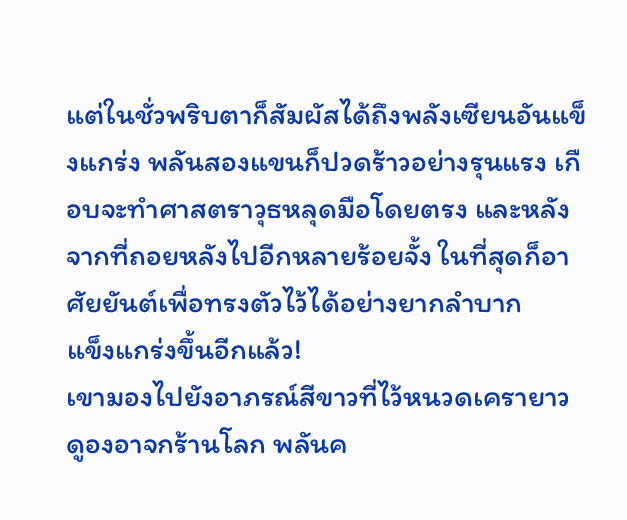แต่ในชั่วพริบตาก็สัมผัสได้ถึงพลังเซียนอันแข็งแกร่ง พลันสองแขนก็ปวดร้าวอย่างรุนแรง เกือบจะทำศาสตราวุธหลุดมือโดยตรง และหลังจากที่ถอยหลังไปอีกหลายร้อยจั้ง ในที่สุดก็อาศัยยันต์เพื่อทรงตัวไว้ได้อย่างยากลำบาก
แข็งแกร่งขึ้นอีกแล้ว!
เขามองไปยังอาภรณ์สีขาวที่ไว้หนวดเครายาว ดูองอาจกร้านโลก พลันค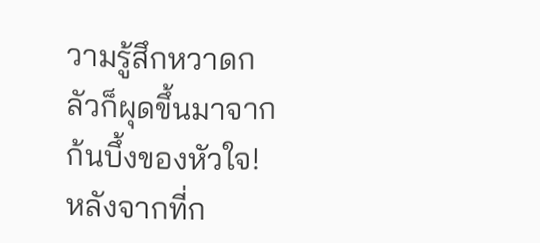วามรู้สึกหวาดกลัวก็ผุดขึ้นมาจากก้นบึ้งของหัวใจ!
หลังจากที่ก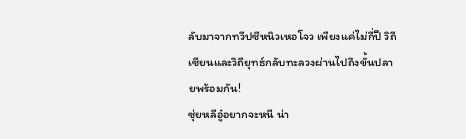ลับมาจากทวีปซีหนิวเหอโจว เพียงแค่ไม่กี่ปี วิถีเซียนและวิถียุทธ์กลับทะลวงผ่านไปถึงขั้นปลายพร้อมกัน!
ซุ่ยหลีอู๋อยากจะหนี น่า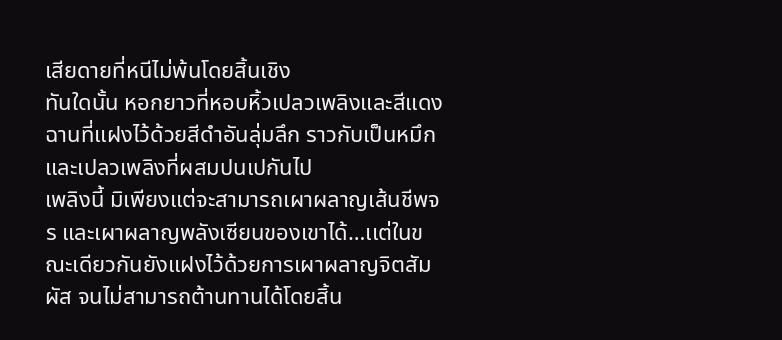เสียดายที่หนีไม่พ้นโดยสิ้นเชิง
ทันใดนั้น หอกยาวที่หอบหิ้วเปลวเพลิงและสีแดงฉานที่แฝงไว้ด้วยสีดำอันลุ่มลึก ราวกับเป็นหมึกและเปลวเพลิงที่ผสมปนเปกันไป
เพลิงนี้ มิเพียงแต่จะสามารถเผาผลาญเส้นชีพจร และเผาผลาญพลังเซียนของเขาได้…เเต่ในขณะเดียวกันยังแฝงไว้ด้วยการเผาผลาญจิตสัมผัส จนไม่สามารถต้านทานได้โดยสิ้น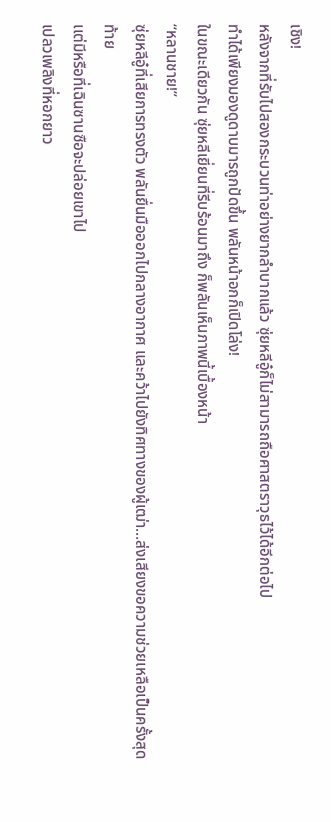เชิง!
หลังจากที่รับไปสองกระบวนท่าอย่างยากลำบากแล้ว ซุ่ยหลีอู๋ก็ไม่สามารถถือศาสตราวุธไว้ได้อีกต่อไป
ทำได้เพียงมองดูดาบมารถูกปัดขึ้น พลันหน้าอกก็เปิดโล่ง!
ในขณะเดียวกัน ซุ่ยหลีเยี่ยนที่รีบร้อนมาถึง ก็พลันเห็นภาพนี้เบื้องหน้า
“หลานชาย!”
ซุ่ยหลีอู๋ที่เสียการทรงตัว พลันยื่นมือออกไปกลางอากาศ และคว้าไปยังทิศทางของผู้เฒ่า…ส่งเสียงขอความช่วยเหลือเป็นครั้งสุดท้าย
เเต่มีหรือที่เฉินซานซือจะปล่อยเขาไป
เปลวเพลิงที่หอกยาว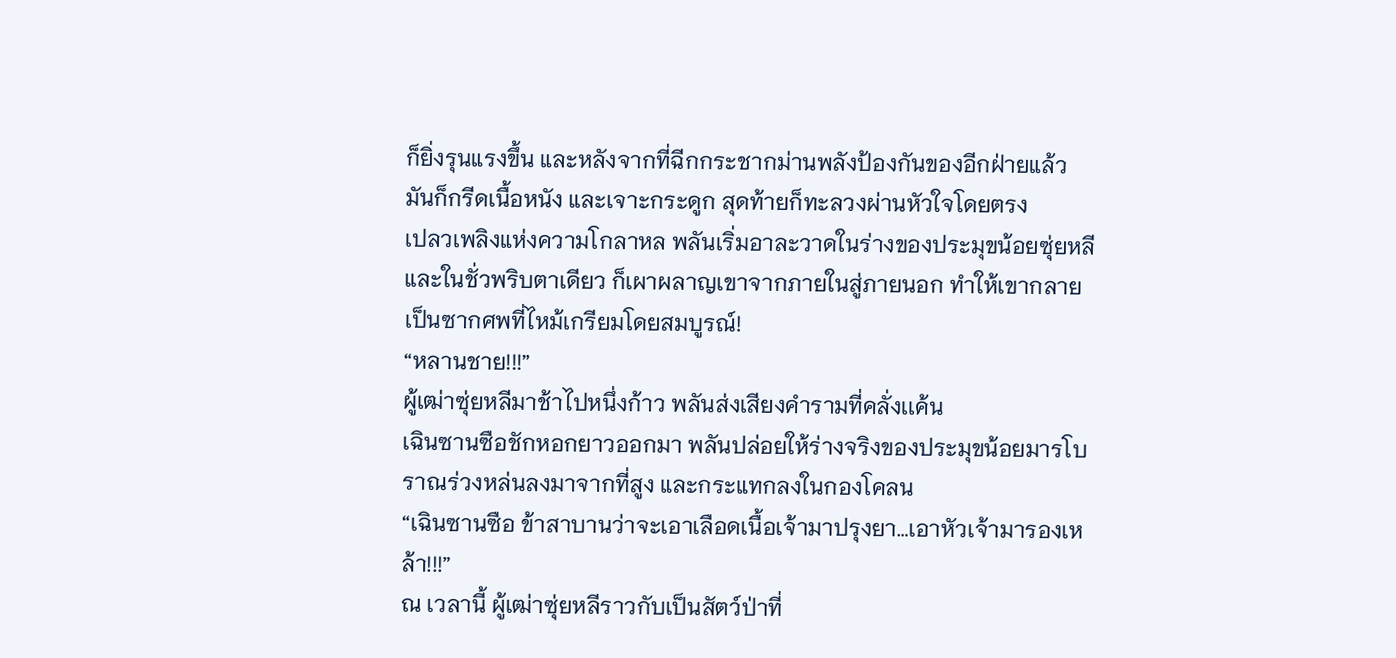ก็ยิ่งรุนแรงขึ้น และหลังจากที่ฉีกกระชากม่านพลังป้องกันของอีกฝ่ายแล้ว มันก็กรีดเนื้อหนัง และเจาะกระดูก สุดท้ายก็ทะลวงผ่านหัวใจโดยตรง
เปลวเพลิงแห่งความโกลาหล พลันเริ่มอาละวาดในร่างของประมุขน้อยซุ่ยหลี และในชั่วพริบตาเดียว ก็เผาผลาญเขาจากภายในสู่ภายนอก ทำให้เขากลายเป็นซากศพที่ไหม้เกรียมโดยสมบูรณ์!
“หลานชาย!!!”
ผู้เฒ่าซุ่ยหลีมาช้าไปหนึ่งก้าว พลันส่งเสียงคำรามที่คลั่งเเค้น
เฉินซานซือชักหอกยาวออกมา พลันปล่อยให้ร่างจริงของประมุขน้อยมารโบราณร่วงหล่นลงมาจากที่สูง และกระแทกลงในกองโคลน
“เฉินซานซือ ข้าสาบานว่าจะเอาเลือดเนื้อเจ้ามาปรุงยา…เอาหัวเจ้ามารองเหล้า!!!”
ณ เวลานี้ ผู้เฒ่าซุ่ยหลีราวกับเป็นสัตว์ป่าที่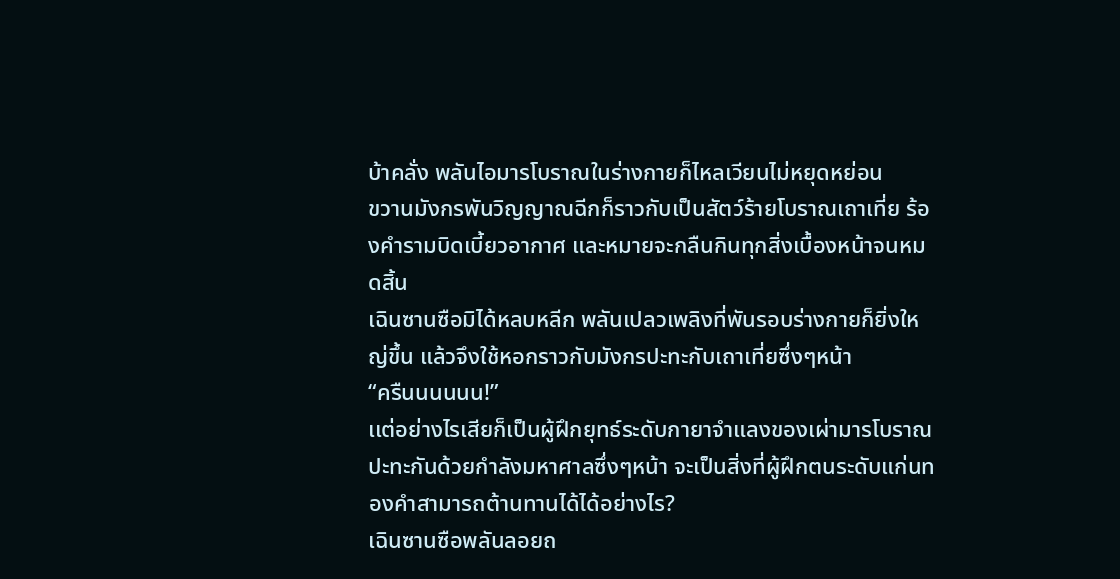บ้าคลั่ง พลันไอมารโบราณในร่างกายก็ไหลเวียนไม่หยุดหย่อน
ขวานมังกรพันวิญญาณฉีกก็ราวกับเป็นสัตว์ร้ายโบราณเถาเที่ย ร้องคำรามบิดเบี้ยวอากาศ และหมายจะกลืนกินทุกสิ่งเบื้องหน้าจนหมดสิ้น
เฉินซานซือมิได้หลบหลีก พลันเปลวเพลิงที่พันรอบร่างกายก็ยิ่งใหญ่ขึ้น แล้วจึงใช้หอกราวกับมังกรปะทะกับเถาเที่ยซึ่งๆหน้า
“ครืนนนนนน!”
เเต่อย่างไรเสียก็เป็นผู้ฝึกยุทธ์ระดับกายาจำแลงของเผ่ามารโบราณ
ปะทะกันด้วยกำลังมหาศาลซึ่งๆหน้า จะเป็นสิ่งที่ผู้ฝึกตนระดับแก่นทองคำสามารถต้านทานได้ได้อย่างไร?
เฉินซานซือพลันลอยถ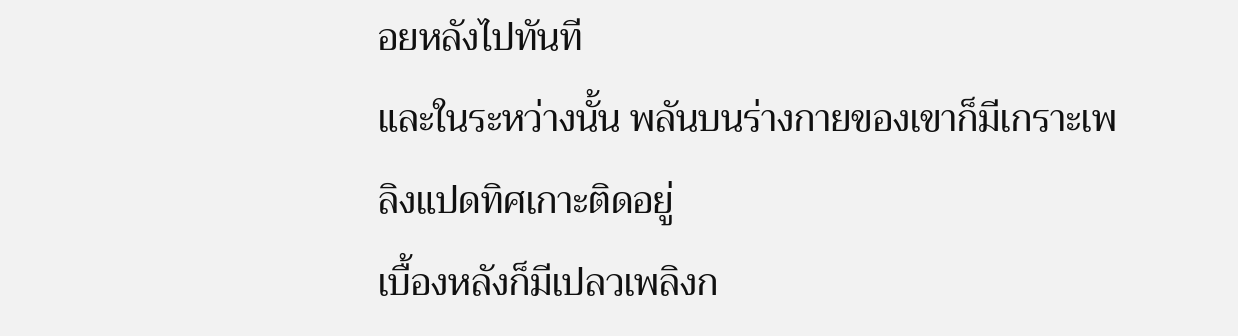อยหลังไปทันที
และในระหว่างนั้น พลันบนร่างกายของเขาก็มีเกราะเพลิงแปดทิศเกาะติดอยู่
เบื้องหลังก็มีเปลวเพลิงก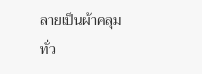ลายเป็นผ้าคลุม ทั่ว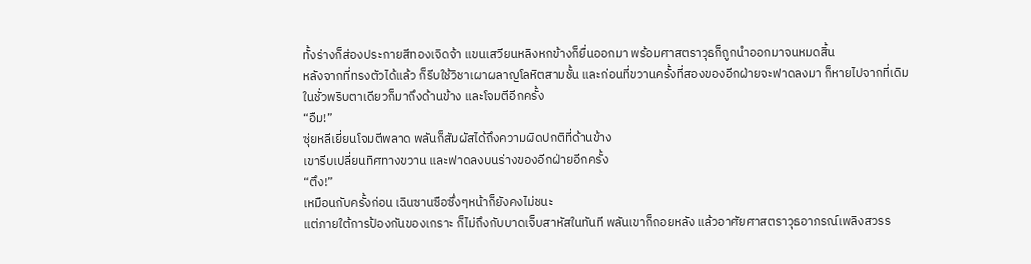ทั้งร่างก็ส่องประกายสีทองเจิดจ้า แขนเสวียนหลิงหกข้างก็ยื่นออกมา พร้อมศาสตราวุธก็ถูกนำออกมาจนหมดสิ้น
หลังจากที่ทรงตัวได้แล้ว ก็รีบใช้วิชาเผาผลาญโลหิตสามชั้น และก่อนที่ขวานครั้งที่สองของอีกฝ่ายจะฟาดลงมา ก็หายไปจากที่เดิม
ในชั่วพริบตาเดียวก็มาถึงด้านข้าง และโจมตีอีกครั้ง
“อืม!”
ซุ่ยหลีเยี่ยนโจมตีพลาด พลันก็สัมผัสได้ถึงความผิดปกติที่ด้านข้าง
เขารีบเปลี่ยนทิศทางขวาน และฟาดลงบนร่างของอีกฝ่ายอีกครั้ง
“ตึง!”
เหมือนกับครั้งก่อน เฉินซานซือซึ่งๆหน้าก็ยังคงไม่ชนะ
แต่ภายใต้การป้องกันของเกราะ ก็ไม่ถึงกับบาดเจ็บสาหัสในทันที พลันเขาก็ถอยหลัง แล้วอาศัยศาสตราวุธอาภรณ์เพลิงสวรร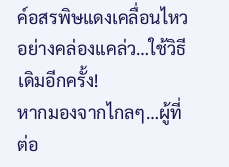ค์อสรพิษแดงเคลื่อนไหวอย่างคล่องแคล่ว…ใช้วิธีเดิมอีกครั้ง!
หากมองจากไกลๆ…ผู้ที่ต่อ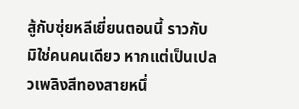สู้กับซุ่ยหลีเยี่ยนตอนนี้ ราวกับมิใช่คนคนเดียว หากแต่เป็นเปลวเพลิงสีทองสายหนึ่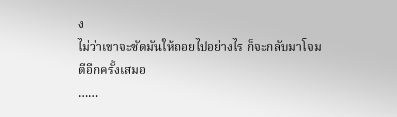ง
ไม่ว่าเขาจะซัดมันให้ถอยไปอย่างไร ก็จะกลับมาโจมตีอีกครั้งเสมอ
……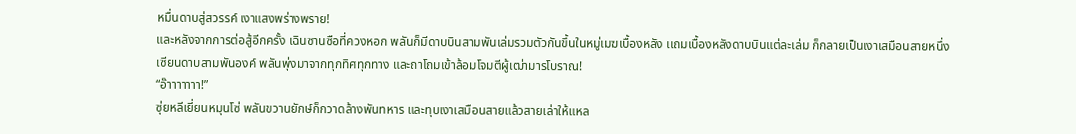หมื่นดาบสู่สวรรค์ เงาแสงพร่างพราย!
และหลังจากการต่อสู้อีกครั้ง เฉินซานซือที่ควงหอก พลันก็มีดาบบินสามพันเล่มรวมตัวกันขึ้นในหมู่เมฆเบื้องหลัง เเถมเบื้องหลังดาบบินแต่ละเล่ม ก็กลายเป็นเงาเสมือนสายหนึ่ง
เซียนดาบสามพันองค์ พลันพุ่งมาจากทุกทิศทุกทาง และถาโถมเข้าล้อมโจมตีผู้เฒ่ามารโบราณ!
“อ๊าาาาาาา!”
ซุ่ยหลีเยี่ยนหมุนโซ่ พลันขวานยักษ์ก็กวาดล้างพันทหาร และทุบเงาเสมือนสายแล้วสายเล่าให้แหล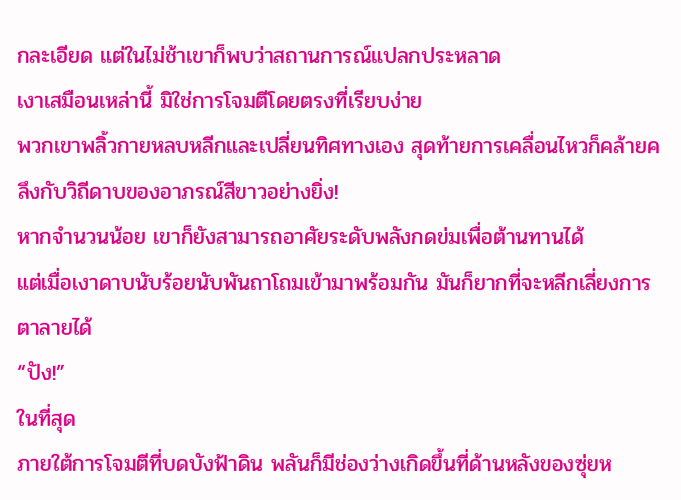กละเอียด แต่ในไม่ช้าเขาก็พบว่าสถานการณ์แปลกประหลาด
เงาเสมือนเหล่านี้ มิใช่การโจมตีโดยตรงที่เรียบง่าย
พวกเขาพลิ้วกายหลบหลีกและเปลี่ยนทิศทางเอง สุดท้ายการเคลื่อนไหวก็คล้ายคลึงกับวิถีดาบของอาภรณ์สีขาวอย่างยิ่ง!
หากจำนวนน้อย เขาก็ยังสามารถอาศัยระดับพลังกดข่มเพื่อต้านทานได้
แต่เมื่อเงาดาบนับร้อยนับพันถาโถมเข้ามาพร้อมกัน มันก็ยากที่จะหลีกเลี่ยงการตาลายได้
“ปัง!”
ในที่สุด
ภายใต้การโจมตีที่บดบังฟ้าดิน พลันก็มีช่องว่างเกิดขึ้นที่ด้านหลังของซุ่ยห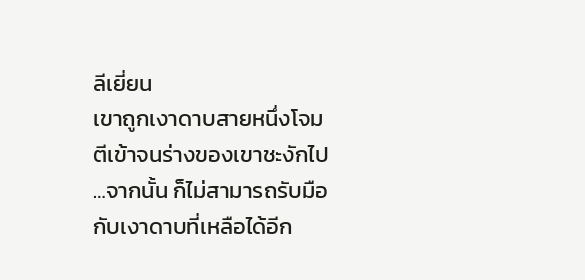ลีเยี่ยน
เขาถูกเงาดาบสายหนึ่งโจมตีเข้าจนร่างของเขาชะงักไป …จากนั้น ก็ไม่สามารถรับมือกับเงาดาบที่เหลือได้อีก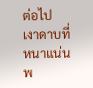ต่อไป
เงาดาบที่หนาแน่น พ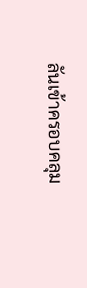ลันเข้าครอบคลุม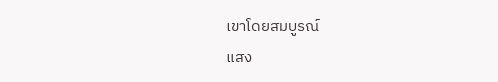เขาโดยสมบูรณ์
แสง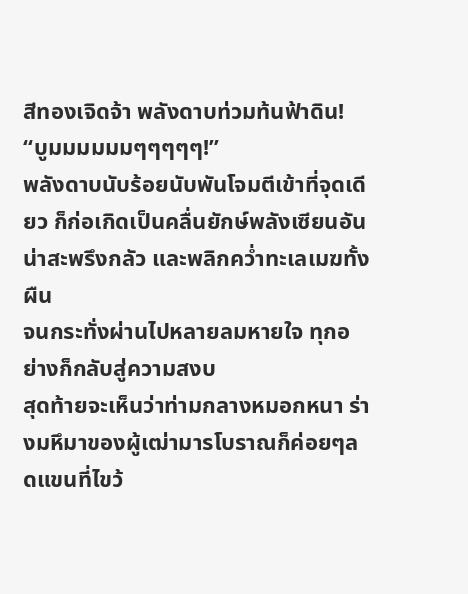สีทองเจิดจ้า พลังดาบท่วมท้นฟ้าดิน!
“บูมมมมมมๆๆๆๆๆ!”
พลังดาบนับร้อยนับพันโจมตีเข้าที่จุดเดียว ก็ก่อเกิดเป็นคลื่นยักษ์พลังเซียนอันน่าสะพรึงกลัว และพลิกคว่ำทะเลเมฆทั้งผืน
จนกระทั่งผ่านไปหลายลมหายใจ ทุกอย่างก็กลับสู่ความสงบ
สุดท้ายจะเห็นว่าท่ามกลางหมอกหนา ร่างมหึมาของผู้เฒ่ามารโบราณก็ค่อยๆลดแขนที่ไขว้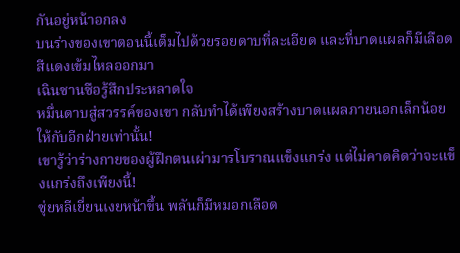กันอยู่หน้าอกลง
บนร่างของเขาตอนนี้เต็มไปด้วยรอยดาบที่ละเอียด และที่บาดแผลก็มีเลือดสีแดงเข้มไหลออกมา
เฉินซานซือรู้สึกประหลาดใจ
หมื่นดาบสู่สวรรค์ของเขา กลับทำได้เพียงสร้างบาดแผลภายนอกเล็กน้อยให้กับอีกฝ่ายเท่านั้น!
เขารู้ว่าร่างกายของผู้ฝึกตนเผ่ามารโบราณแข็งแกร่ง แต่ไม่คาดคิดว่าจะแข็งแกร่งถึงเพียงนี้!
ซุ่ยหลีเยี่ยนเงยหน้าขึ้น พลันก็มีหมอกเลือด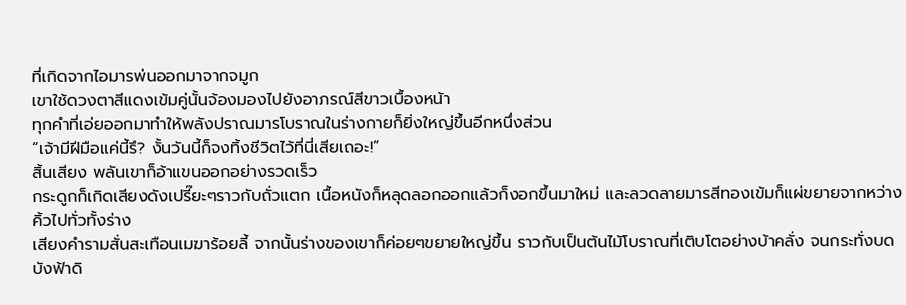ที่เกิดจากไอมารพ่นออกมาจากจมูก
เขาใช้ดวงตาสีแดงเข้มคู่นั้นจ้องมองไปยังอาภรณ์สีขาวเบื้องหน้า
ทุกคำที่เอ่ยออกมาทำให้พลังปราณมารโบราณในร่างกายก็ยิ่งใหญ่ขึ้นอีกหนึ่งส่วน
“เจ้ามีฝีมือแค่นี้รึ? งั้นวันนี้ก็จงทิ้งชีวิตไว้ที่นี่เสียเถอะ!”
สิ้นเสียง พลันเขาก็อ้าแขนออกอย่างรวดเร็ว
กระดูกก็เกิดเสียงดังเปรี๊ยะๆราวกับถั่วแตก เนื้อหนังก็หลุดลอกออกแล้วก็งอกขึ้นมาใหม่ และลวดลายมารสีทองเข้มก็แผ่ขยายจากหว่างคิ้วไปทั่วทั้งร่าง
เสียงคำรามสั่นสะเทือนเมฆาร้อยลี้ จากนั้นร่างของเขาก็ค่อยๆขยายใหญ่ขึ้น ราวกับเป็นต้นไม้โบราณที่เติบโตอย่างบ้าคลั่ง จนกระทั่งบดบังฟ้าดิ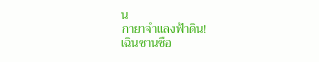น
กายาจำแลงฟ้าดิน!
เฉินซานซือ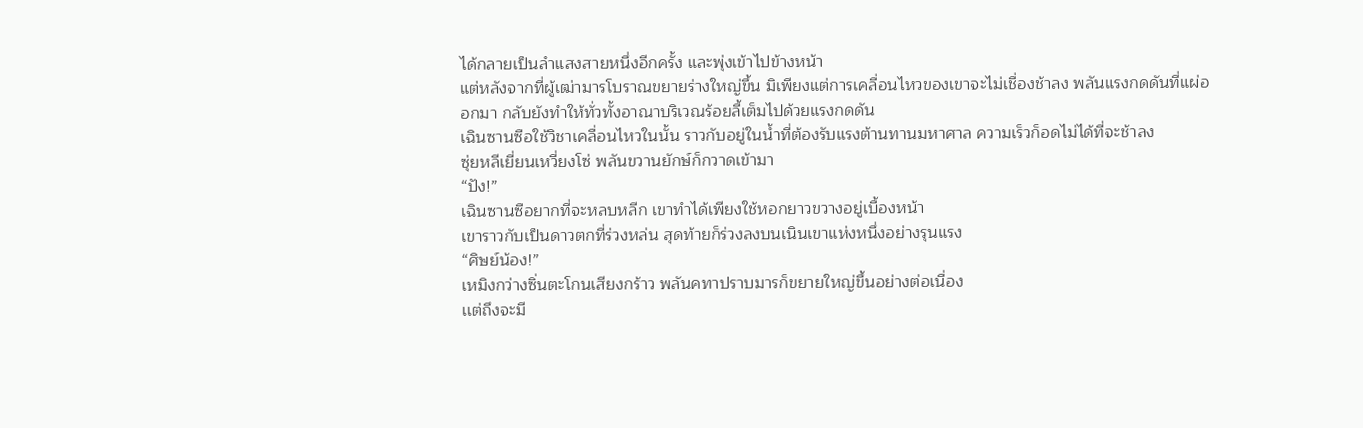ได้กลายเป็นลำแสงสายหนึ่งอีกครั้ง และพุ่งเข้าไปข้างหน้า
แต่หลังจากที่ผู้เฒ่ามารโบราณขยายร่างใหญ่ขึ้น มิเพียงแต่การเคลื่อนไหวของเขาจะไม่เชื่องช้าลง พลันแรงกดดันที่แผ่ออกมา กลับยังทำให้ทั่วทั้งอาณาบริเวณร้อยลี้เต็มไปด้วยแรงกดดัน
เฉินซานซือใช้วิชาเคลื่อนไหวในนั้น ราวกับอยู่ในน้ำที่ต้องรับแรงต้านทานมหาศาล ความเร็วก็อดไม่ได้ที่จะช้าลง
ซุ่ยหลีเยี่ยนเหวี่ยงโซ่ พลันขวานยักษ์ก็กวาดเข้ามา
“ปัง!”
เฉินซานซือยากที่จะหลบหลีก เขาทำได้เพียงใช้หอกยาวขวางอยู่เบื้องหน้า
เขาราวกับเป็นดาวตกที่ร่วงหล่น สุดท้ายก็ร่วงลงบนเนินเขาแห่งหนึ่งอย่างรุนแรง
“ศิษย์น้อง!”
เหมิงกว่างซิ่นตะโกนเสียงกร้าว พลันคทาปราบมารก็ขยายใหญ่ขึ้นอย่างต่อเนื่อง
เเต่ถึงจะมี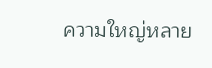ความใหญ่หลาย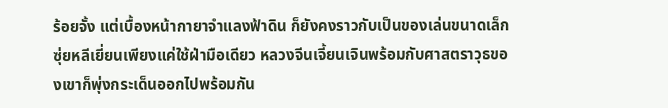ร้อยจั้ง แต่เบื้องหน้ากายาจำแลงฟ้าดิน ก็ยังคงราวกับเป็นของเล่นขนาดเล็ก
ซุ่ยหลีเยี่ยนเพียงแค่ใช้ฝ่ามือเดียว หลวงจีนเจี้ยนเจินพร้อมกับศาสตราวุธของเขาก็พุ่งกระเด็นออกไปพร้อมกัน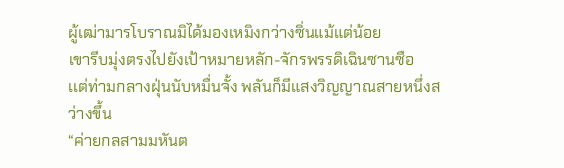ผู้เฒ่ามารโบราณมิได้มองเหมิงกว่างซิ่นแม้แต่น้อย
เขารีบมุ่งตรงไปยังเป้าหมายหลัก-จักรพรรดิเฉินซานซือ
เเต่ท่ามกลางฝุ่นนับหมื่นจั้ง พลันก็มีแสงวิญญาณสายหนึ่งสว่างขึ้น
“ค่ายกลสามมหันต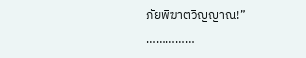ภัยพิฆาตวิญญาณ!”
……………